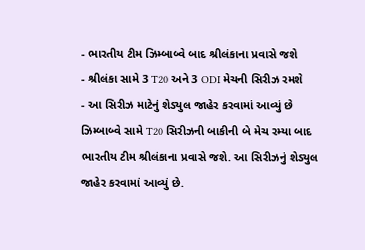- ભારતીય ટીમ ઝિમ્બાબ્વે બાદ શ્રીલંકાના પ્રવાસે જશે
- શ્રીલંકા સામે 3 T20 અને 3 ODI મેચની સિરીઝ રમશે
- આ સિરીઝ માટેનું શેડ્યુલ જાહેર કરવામાં આવ્યું છે
ઝિમ્બાબ્વે સામે T20 સિરીઝની બાકીની બે મેચ રમ્યા બાદ ભારતીય ટીમ શ્રીલંકાના પ્રવાસે જશે. આ સિરીઝનું શેડ્યુલ જાહેર કરવામાં આવ્યું છે.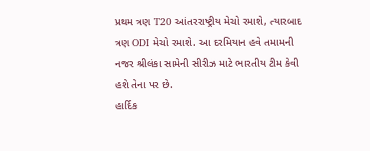પ્રથમ ત્રણ T20 આંતરરાષ્ટ્રીય મેચો રમાશે, ત્યારબાદ ત્રણ ODI મેચો રમાશે. આ દરમિયાન હવે તમામની નજર શ્રીલંકા સામેની સીરીઝ માટે ભારતીય ટીમ કેવી હશે તેના પર છે.
હાર્દિક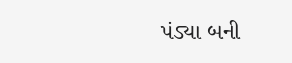પંડ્યા બની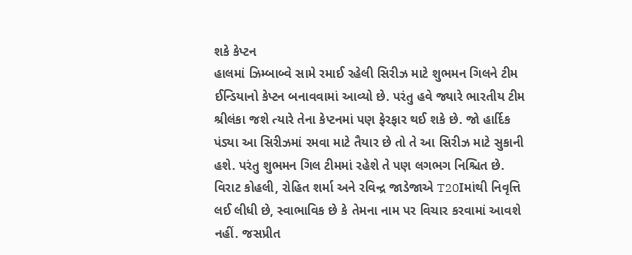શકે કેપ્ટન
હાલમાં ઝિમ્બાબ્વે સામે રમાઈ રહેલી સિરીઝ માટે શુભમન ગિલને ટીમ ઈન્ડિયાનો કેપ્ટન બનાવવામાં આવ્યો છે. પરંતુ હવે જ્યારે ભારતીય ટીમ શ્રીલંકા જશે ત્યારે તેના કેપ્ટનમાં પણ ફેરફાર થઈ શકે છે. જો હાર્દિક પંડ્યા આ સિરીઝમાં રમવા માટે તૈયાર છે તો તે આ સિરીઝ માટે સુકાની હશે. પરંતુ શુભમન ગિલ ટીમમાં રહેશે તે પણ લગભગ નિશ્ચિત છે. વિરાટ કોહલી, રોહિત શર્મા અને રવિન્દ્ર જાડેજાએ T20Iમાંથી નિવૃત્તિ લઈ લીધી છે, સ્વાભાવિક છે કે તેમના નામ પર વિચાર કરવામાં આવશે નહીં. જસપ્રીત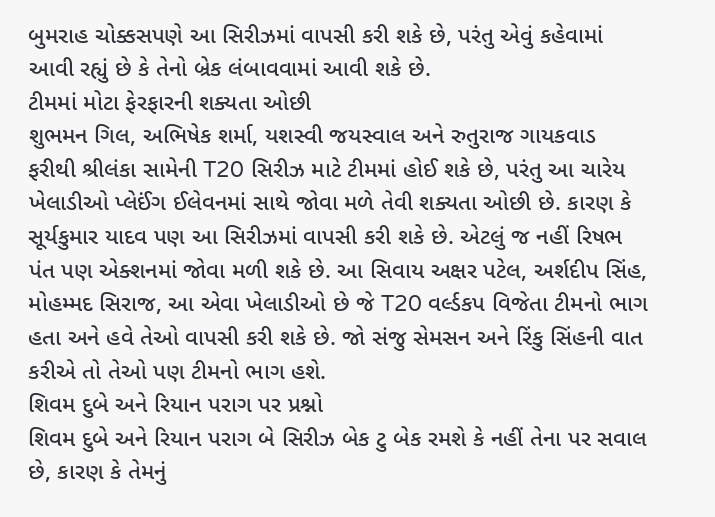બુમરાહ ચોક્કસપણે આ સિરીઝમાં વાપસી કરી શકે છે, પરંતુ એવું કહેવામાં આવી રહ્યું છે કે તેનો બ્રેક લંબાવવામાં આવી શકે છે.
ટીમમાં મોટા ફેરફારની શક્યતા ઓછી
શુભમન ગિલ, અભિષેક શર્મા, યશસ્વી જયસ્વાલ અને રુતુરાજ ગાયકવાડ ફરીથી શ્રીલંકા સામેની T20 સિરીઝ માટે ટીમમાં હોઈ શકે છે, પરંતુ આ ચારેય ખેલાડીઓ પ્લેઈંગ ઈલેવનમાં સાથે જોવા મળે તેવી શક્યતા ઓછી છે. કારણ કે સૂર્યકુમાર યાદવ પણ આ સિરીઝમાં વાપસી કરી શકે છે. એટલું જ નહીં રિષભ પંત પણ એક્શનમાં જોવા મળી શકે છે. આ સિવાય અક્ષર પટેલ, અર્શદીપ સિંહ, મોહમ્મદ સિરાજ, આ એવા ખેલાડીઓ છે જે T20 વર્લ્ડકપ વિજેતા ટીમનો ભાગ હતા અને હવે તેઓ વાપસી કરી શકે છે. જો સંજુ સેમસન અને રિંકુ સિંહની વાત કરીએ તો તેઓ પણ ટીમનો ભાગ હશે.
શિવમ દુબે અને રિયાન પરાગ પર પ્રશ્નો
શિવમ દુબે અને રિયાન પરાગ બે સિરીઝ બેક ટુ બેક રમશે કે નહીં તેના પર સવાલ છે, કારણ કે તેમનું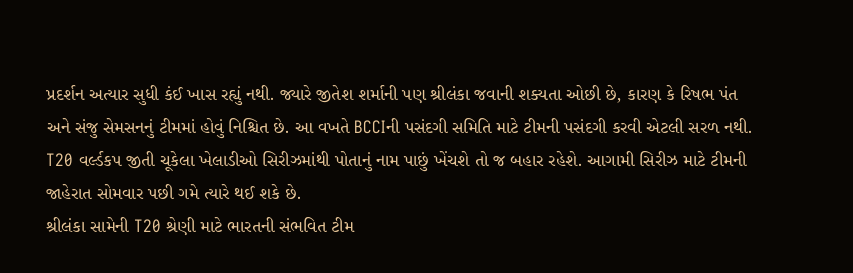પ્રદર્શન અત્યાર સુધી કંઈ ખાસ રહ્યું નથી. જ્યારે જીતેશ શર્માની પણ શ્રીલંકા જવાની શક્યતા ઓછી છે, કારણ કે રિષભ પંત અને સંજુ સેમસનનું ટીમમાં હોવું નિશ્ચિત છે. આ વખતે BCCIની પસંદગી સમિતિ માટે ટીમની પસંદગી કરવી એટલી સરળ નથી. T20 વર્લ્ડકપ જીતી ચૂકેલા ખેલાડીઓ સિરીઝમાંથી પોતાનું નામ પાછું ખેંચશે તો જ બહાર રહેશે. આગામી સિરીઝ માટે ટીમની જાહેરાત સોમવાર પછી ગમે ત્યારે થઈ શકે છે.
શ્રીલંકા સામેની T20 શ્રેણી માટે ભારતની સંભવિત ટીમ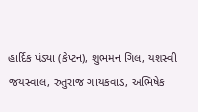હાર્દિક પંડ્યા (કેપ્ટન), શુભમન ગિલ, યશસ્વી જયસ્વાલ, રુતુરાજ ગાયકવાડ, અભિષેક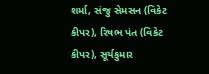શર્મા, સંજુ સેમસન (વિકેટ કીપર), રિષભ પંત (વિકેટ કીપર), સૂર્યકુમાર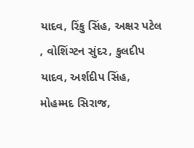યાદવ, રિંકુ સિંહ, અક્ષર પટેલ , વોશિંગ્ટન સુંદર, કુલદીપ યાદવ, અર્શદીપ સિંહ, મોહમ્મદ સિરાજ,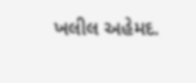ખલીલ અહેમદ.